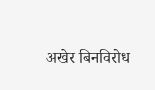अखेर बिनविरोध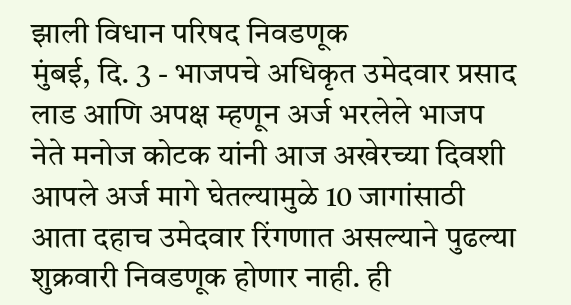झाली विधान परिषद निवडणूक
मुंबई, दि. 3 - भाजपचे अधिकृत उमेदवार प्रसाद लाड आणि अपक्ष म्हणून अर्ज भरलेले भाजप नेते मनोज कोटक यांनी आज अखेरच्या दिवशी आपले अर्ज मागे घेतल्यामुळे 10 जागांसाठी आता दहाच उमेदवार रिंगणात असल्याने पुढल्या शुक्रवारी निवडणूक होणार नाही. ही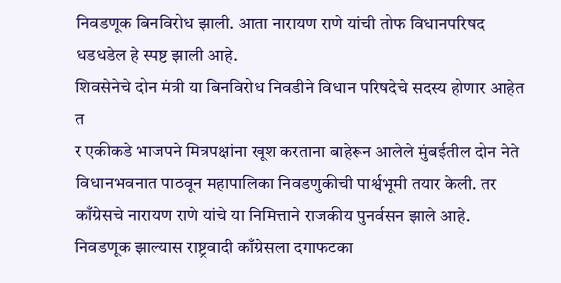निवडणूक बिनविरोध झाली. आता नारायण राणे यांची तोफ विधानपरिषद धडधडेल हे स्पष्ट झाली आहे.
शिवसेनेचे दोन मंत्री या बिनविरोध निवडीने विधान परिषदेचे सदस्य होणार आहेत त
र एकीकडे भाजपने मित्रपक्षांना खूश करताना बाहेरून आलेले मुंबईतील दोन नेते विधानभवनात पाठवून महापालिका निवडणुकीची पार्श्वभूमी तयार केली. तर काँग्रेसचे नारायण राणे यांचे या निमित्ताने राजकीय पुनर्वसन झाले आहे. निवडणूक झाल्यास राष्ट्रवादी काँग्रेसला दगाफटका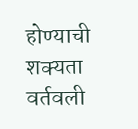होण्याची शक्यता वर्तवली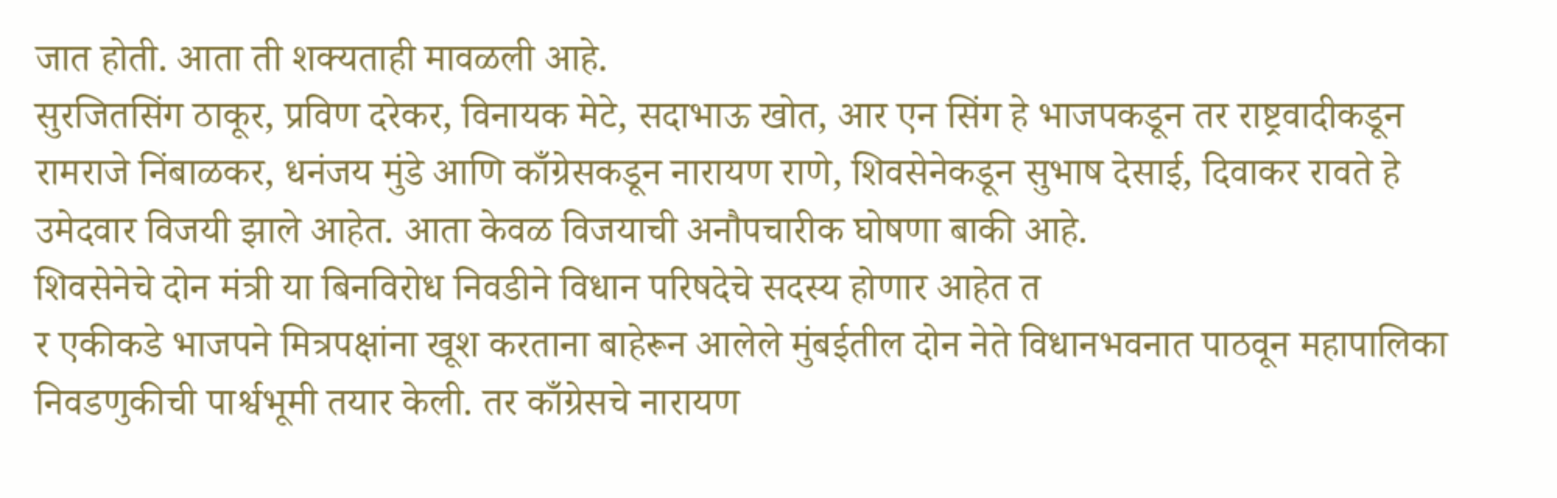जात होती. आता ती शक्यताही मावळली आहे.
सुरजितसिंग ठाकूर, प्रविण दरेकर, विनायक मेटे, सदाभाऊ खोत, आर एन सिंग हे भाजपकडून तर राष्ट्रवादीकडून रामराजे निंबाळकर, धनंजय मुंडे आणि काँग्रेसकडून नारायण राणे, शिवसेनेकडून सुभाष देसाई, दिवाकर रावते हे उमेदवार विजयी झाले आहेत. आता केवळ विजयाची अनौपचारीक घोषणा बाकी आहे.
शिवसेनेचे दोन मंत्री या बिनविरोध निवडीने विधान परिषदेचे सदस्य होणार आहेत त
र एकीकडे भाजपने मित्रपक्षांना खूश करताना बाहेरून आलेले मुंबईतील दोन नेते विधानभवनात पाठवून महापालिका निवडणुकीची पार्श्वभूमी तयार केली. तर काँग्रेसचे नारायण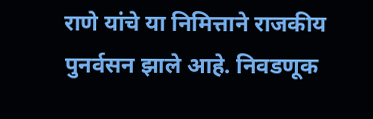राणे यांचे या निमित्ताने राजकीय पुनर्वसन झाले आहे. निवडणूक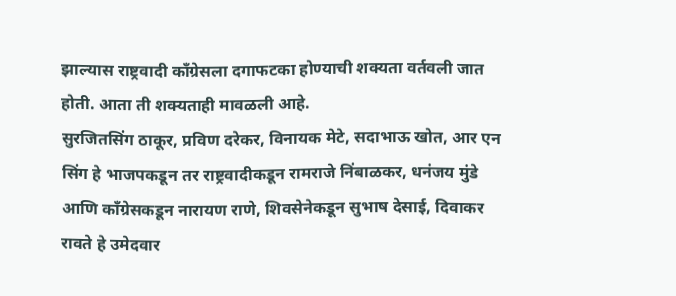झाल्यास राष्ट्रवादी काँग्रेसला दगाफटका होण्याची शक्यता वर्तवली जात होती. आता ती शक्यताही मावळली आहे.
सुरजितसिंग ठाकूर, प्रविण दरेकर, विनायक मेटे, सदाभाऊ खोत, आर एन सिंग हे भाजपकडून तर राष्ट्रवादीकडून रामराजे निंबाळकर, धनंजय मुंडे आणि काँग्रेसकडून नारायण राणे, शिवसेनेकडून सुभाष देसाई, दिवाकर रावते हे उमेदवार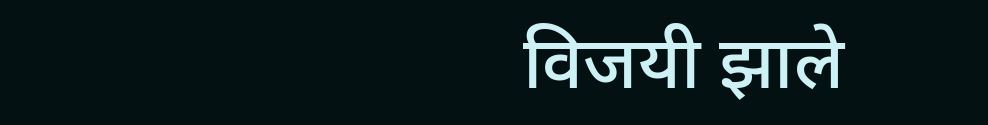विजयी झाले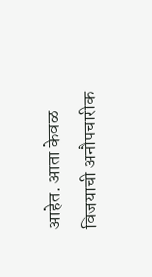आहेत. आता केवळ विजयाची अनौपचारीक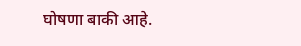घोषणा बाकी आहे.